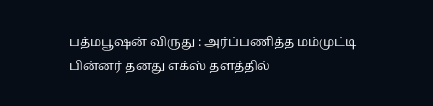பத்மபூஷன் விருது : அர்ப்பணித்த மம்முட்டி
பின்னர் தனது எக்ஸ் தளத்தில்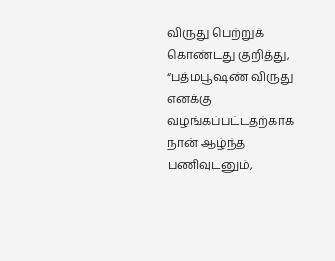விருது பெற்றுக் கொண்டது குறித்து, “பத்மபூஷண் விருது எனக்கு வழங்கப்பட்டதற்காக நான் ஆழ்ந்த பணிவுடனும்,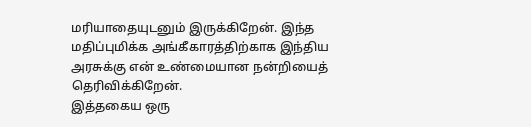மரியாதையுடனும் இருக்கிறேன். இந்த மதிப்புமிக்க அங்கீகாரத்திற்காக இந்திய அரசுக்கு என் உண்மையான நன்றியைத் தெரிவிக்கிறேன்.
இத்தகைய ஒரு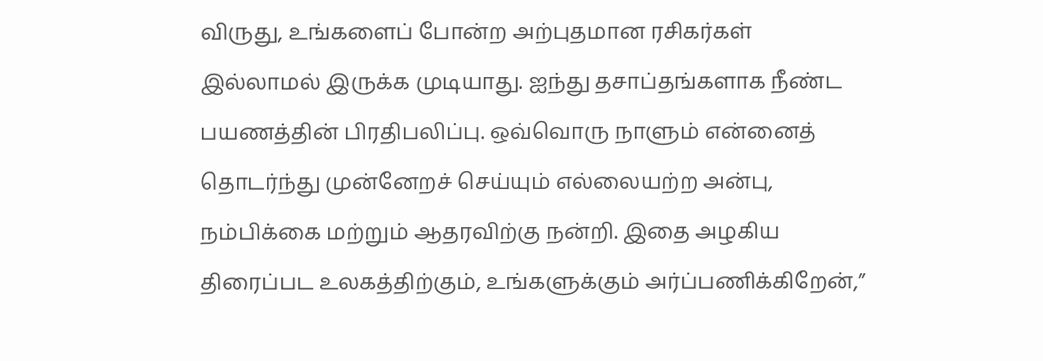விருது, உங்களைப் போன்ற அற்புதமான ரசிகர்கள் இல்லாமல் இருக்க முடியாது. ஐந்து தசாப்தங்களாக நீண்ட பயணத்தின் பிரதிபலிப்பு. ஒவ்வொரு நாளும் என்னைத் தொடர்ந்து முன்னேறச் செய்யும் எல்லையற்ற அன்பு, நம்பிக்கை மற்றும் ஆதரவிற்கு நன்றி. இதை அழகிய திரைப்பட உலகத்திற்கும், உங்களுக்கும் அர்ப்பணிக்கிறேன்,”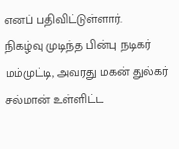எனப் பதிவிட்டுள்ளார்.
நிகழ்வு முடிந்த பின்பு நடிகர் மம்முட்டி, அவரது மகன் துல்கர் சல்மான் உள்ளிட்ட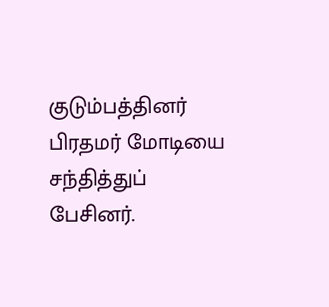குடும்பத்தினர் பிரதமர் மோடியை சந்தித்துப் பேசினர்.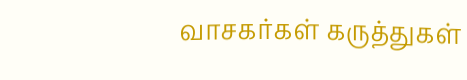வாசகர்கள் கருத்துகள்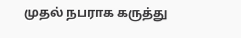முதல் நபராக கருத்து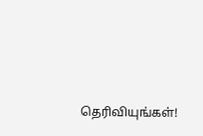தெரிவியுங்கள்!